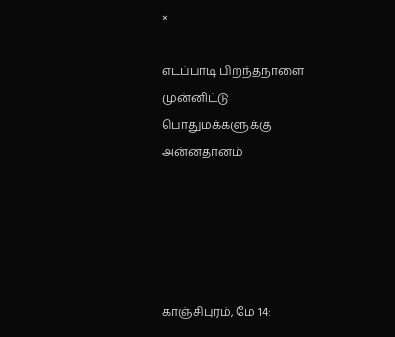×

எடப்பாடி பிறந்தநாளை முன்னிட்டு பொதுமக்களுக்கு அன்னதானம்





காஞ்சிபுரம், மே 14: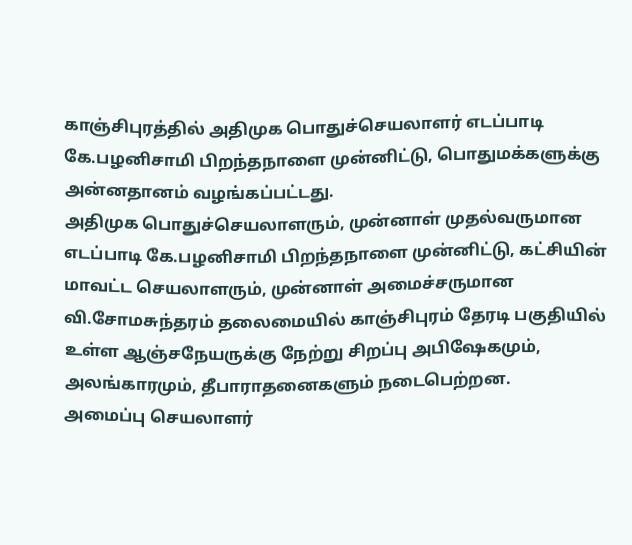காஞ்சிபுரத்தில் அதிமுக பொதுச்செயலாளர் எடப்பாடி கே.பழனிசாமி பிறந்தநாளை முன்னிட்டு, பொதுமக்களுக்கு அன்னதானம் வழங்கப்பட்டது.
அதிமுக பொதுச்செயலாளரும், முன்னாள் முதல்வருமான எடப்பாடி கே.பழனிசாமி பிறந்தநாளை முன்னிட்டு, கட்சியின் மாவட்ட செயலாளரும், முன்னாள் அமைச்சருமான வி.சோமசுந்தரம் தலைமையில் காஞ்சிபுரம் தேரடி பகுதியில் உள்ள ஆஞ்சநேயருக்கு நேற்று சிறப்பு அபிஷேகமும், அலங்காரமும், தீபாராதனைகளும் நடைபெற்றன.
அமைப்பு செயலாளர்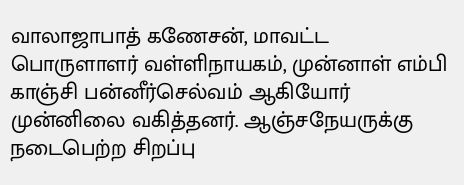வாலாஜாபாத் கணேசன், மாவட்ட பொருளாளர் வள்ளிநாயகம், முன்னாள் எம்பி காஞ்சி பன்னீர்செல்வம் ஆகியோர் முன்னிலை வகித்தனர். ஆஞ்சநேயருக்கு நடைபெற்ற சிறப்பு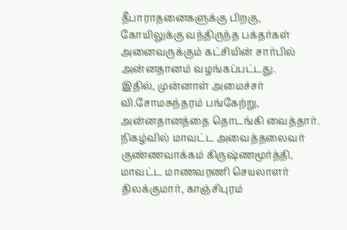தீபாராதனைகளுக்கு பிறகு, கோயிலுக்கு வந்திருந்த பக்தர்கள் அனைவருக்கும் கட்சியின் சார்பில் அன்னதானம் வழங்கப்பட்டது.
இதில், முன்னாள் அமைச்சர் வி.சோமசுந்தரம் பங்கேற்று, அன்னதானத்தை தொடங்கி வைத்தார். நிகழ்வில் மாவட்ட அவைத்தலைவர் குண்ணவாக்கம் கிருஷ்ணமூர்த்தி, மாவட்ட மாணவரணி செயலாளர் திலக்குமார், காஞ்சிபுரம்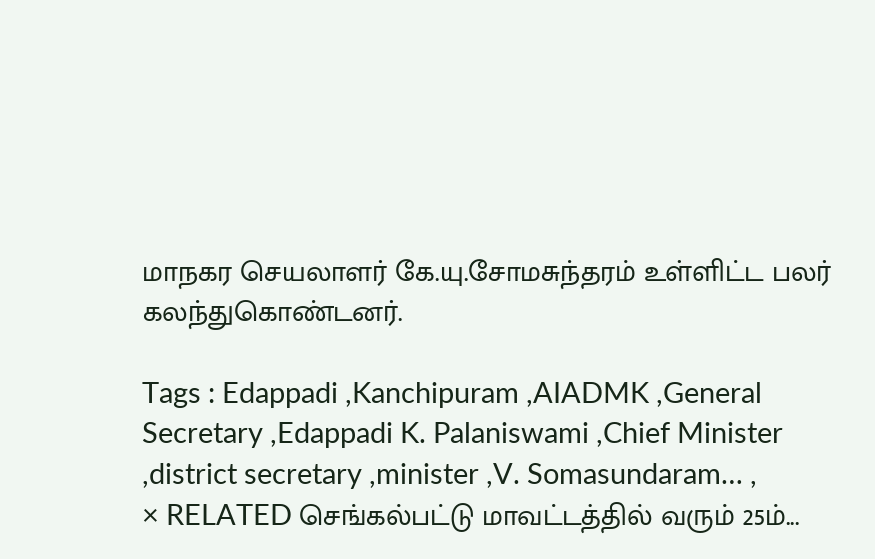மாநகர செயலாளர் கே.யு.சோமசுந்தரம் உள்ளிட்ட பலர் கலந்துகொண்டனர்.

Tags : Edappadi ,Kanchipuram ,AIADMK ,General Secretary ,Edappadi K. Palaniswami ,Chief Minister ,district secretary ,minister ,V. Somasundaram… ,
× RELATED செங்கல்பட்டு மாவட்டத்தில் வரும் 25ம்...